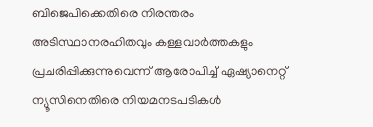ബിജെപിക്കെതിരെ നിരന്തരം അടിസ്ഥാനരഹിതവും കള്ളവാർത്തകളും പ്രചരിപ്പിക്കുന്നുവെന്ന് ആരോപിച്ച് ഏഷ്യാനെറ്റ് ന്യൂസിനെതിരെ നിയമനടപടികൾ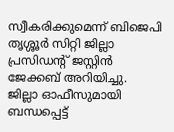സ്വീകരിക്കുമെന്ന് ബിജെപി തൃശ്ശൂർ സിറ്റി ജില്ലാ പ്രസിഡന്റ് ജസ്റ്റിൻ ജേക്കബ് അറിയിച്ചു.
ജില്ലാ ഓഫീസുമായി ബന്ധപ്പെട്ട്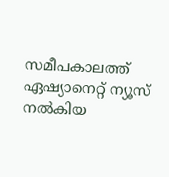സമീപകാലത്ത് ഏഷ്യാനെറ്റ് ന്യൂസ് നൽകിയ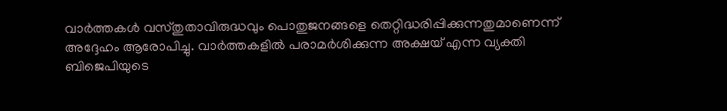വാർത്തകൾ വസ്തുതാവിരുദ്ധവും പൊതുജനങ്ങളെ തെറ്റിദ്ധരിപ്പിക്കുന്നതുമാണെന്ന് അദ്ദേഹം ആരോപിച്ചു. വാർത്തകളിൽ പരാമർശിക്കുന്ന അക്ഷയ് എന്ന വ്യക്തി ബിജെപിയുടെ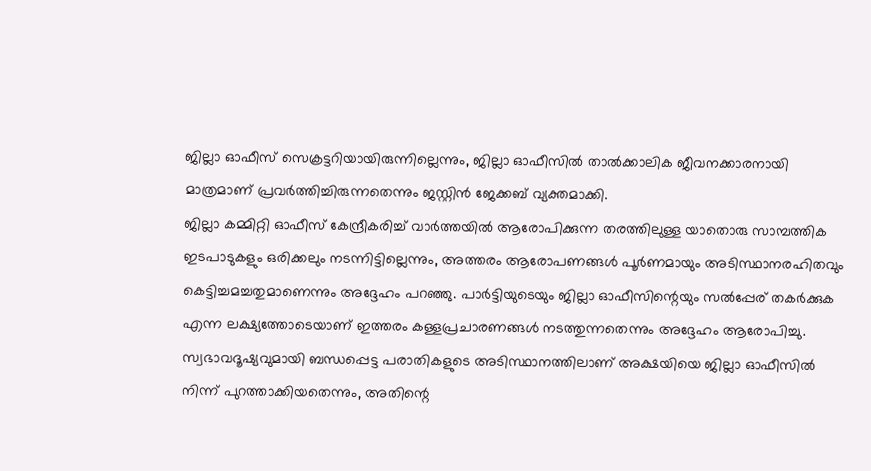ജില്ലാ ഓഫീസ് സെക്രട്ടറിയായിരുന്നില്ലെന്നും, ജില്ലാ ഓഫീസിൽ താൽക്കാലിക ജീവനക്കാരനായി മാത്രമാണ് പ്രവർത്തിച്ചിരുന്നതെന്നും ജസ്റ്റിൻ ജേക്കബ് വ്യക്തമാക്കി.
ജില്ലാ കമ്മിറ്റി ഓഫീസ് കേന്ദ്രീകരിച്ച് വാർത്തയിൽ ആരോപിക്കുന്ന തരത്തിലുള്ള യാതൊരു സാമ്പത്തിക ഇടപാടുകളും ഒരിക്കലും നടന്നിട്ടില്ലെന്നും, അത്തരം ആരോപണങ്ങൾ പൂർണമായും അടിസ്ഥാനരഹിതവും കെട്ടിച്ചമച്ചതുമാണെന്നും അദ്ദേഹം പറഞ്ഞു. പാർട്ടിയുടെയും ജില്ലാ ഓഫീസിന്റെയും സൽപ്പേര് തകർക്കുക എന്ന ലക്ഷ്യത്തോടെയാണ് ഇത്തരം കള്ളപ്രചാരണങ്ങൾ നടത്തുന്നതെന്നും അദ്ദേഹം ആരോപിച്ചു.
സ്വഭാവദൂഷ്യവുമായി ബന്ധപ്പെട്ട പരാതികളുടെ അടിസ്ഥാനത്തിലാണ് അക്ഷയിയെ ജില്ലാ ഓഫീസിൽ നിന്ന് പുറത്താക്കിയതെന്നും, അതിന്റെ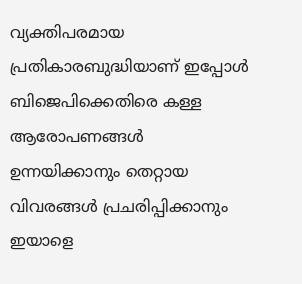വ്യക്തിപരമായ പ്രതികാരബുദ്ധിയാണ് ഇപ്പോൾ ബിജെപിക്കെതിരെ കള്ള ആരോപണങ്ങൾ ഉന്നയിക്കാനും തെറ്റായ വിവരങ്ങൾ പ്രചരിപ്പിക്കാനും ഇയാളെ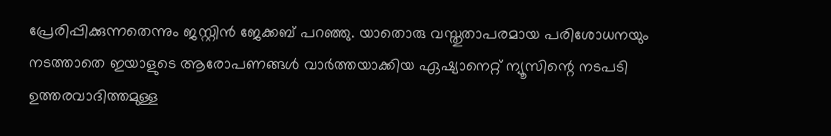പ്രേരിപ്പിക്കുന്നതെന്നും ജസ്റ്റിൻ ജേക്കബ് പറഞ്ഞു. യാതൊരു വസ്തുതാപരമായ പരിശോധനയും നടത്താതെ ഇയാളുടെ ആരോപണങ്ങൾ വാർത്തയാക്കിയ ഏഷ്യാനെറ്റ് ന്യൂസിന്റെ നടപടി ഉത്തരവാദിത്തമുള്ള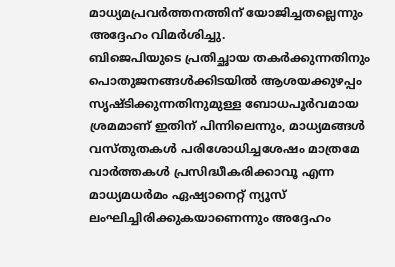മാധ്യമപ്രവർത്തനത്തിന് യോജിച്ചതല്ലെന്നും അദ്ദേഹം വിമർശിച്ചു.
ബിജെപിയുടെ പ്രതിച്ഛായ തകർക്കുന്നതിനും പൊതുജനങ്ങൾക്കിടയിൽ ആശയക്കുഴപ്പം സൃഷ്ടിക്കുന്നതിനുമുള്ള ബോധപൂർവമായ ശ്രമമാണ് ഇതിന് പിന്നിലെന്നും, മാധ്യമങ്ങൾ വസ്തുതകൾ പരിശോധിച്ചശേഷം മാത്രമേ വാർത്തകൾ പ്രസിദ്ധീകരിക്കാവൂ എന്ന മാധ്യമധർമം ഏഷ്യാനെറ്റ് ന്യൂസ് ലംഘിച്ചിരിക്കുകയാണെന്നും അദ്ദേഹം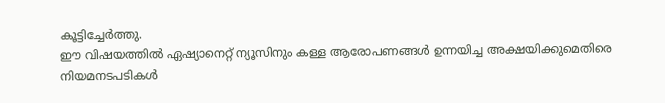കൂട്ടിച്ചേർത്തു.
ഈ വിഷയത്തിൽ ഏഷ്യാനെറ്റ് ന്യൂസിനും കള്ള ആരോപണങ്ങൾ ഉന്നയിച്ച അക്ഷയിക്കുമെതിരെ നിയമനടപടികൾ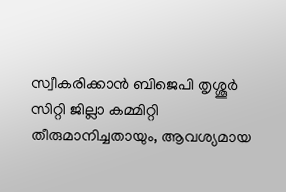സ്വീകരിക്കാൻ ബിജെപി തൃശ്ശൂർ സിറ്റി ജില്ലാ കമ്മിറ്റി തീരുമാനിച്ചതായും, ആവശ്യമായ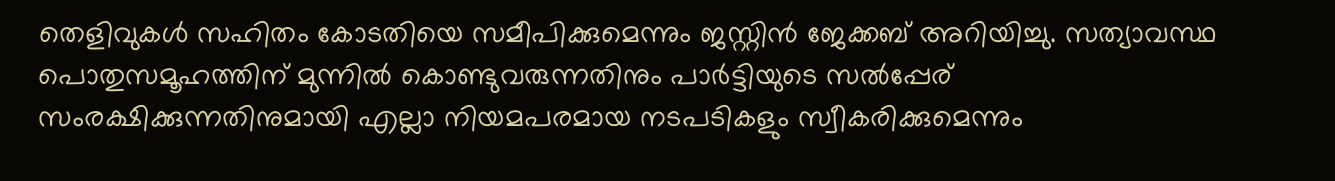തെളിവുകൾ സഹിതം കോടതിയെ സമീപിക്കുമെന്നും ജസ്റ്റിൻ ജേക്കബ് അറിയിച്ചു. സത്യാവസ്ഥ പൊതുസമൂഹത്തിന് മുന്നിൽ കൊണ്ടുവരുന്നതിനും പാർട്ടിയുടെ സൽപ്പേര് സംരക്ഷിക്കുന്നതിനുമായി എല്ലാ നിയമപരമായ നടപടികളും സ്വീകരിക്കുമെന്നും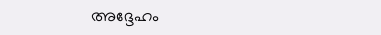അദ്ദേഹം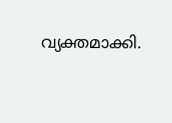വ്യക്തമാക്കി.